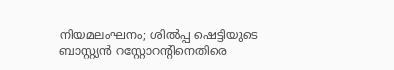നിയമലംഘനം; ശിൽപ്പ ഷെട്ടിയുടെ ബാസ്റ്റ്യൻ റസ്റ്റോറന്റിനെതിരെ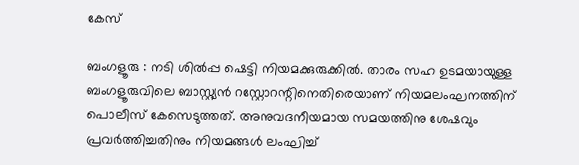കേസ്

ബംഗളൂരു : നടി ശിൽപ്പ ഷെട്ടി നിയമക്കുരുക്കിൽ. താരം സഹ ഉടമയായുള്ള ബംഗളൂരുവിലെ ബാസ്റ്റ്യൻ റസ്റ്റോറന്റിനെതിരെയാണ് നിയമലംഘനത്തിന് പൊലീസ് കേസെടുത്തത്. അനുവദനീയമായ സമയത്തിനു ശേഷവും പ്രവർത്തിച്ചതിനും നിയമങ്ങൾ ലംഘിച്ച്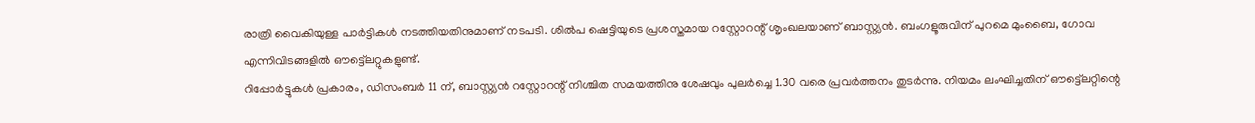രാത്രി വൈകിയുള്ള പാർട്ടികൾ നടത്തിയതിനുമാണ് നടപടി. ശിൽപ ഷെട്ടിയുടെ പ്രശസ്തമായ റസ്റ്റോറന്റ് ശൃംഖലയാണ് ബാസ്റ്റ്യൻ. ബംഗളൂരുവിന് പുറമെ മുംബൈ, ഗോവ എന്നിവിടങ്ങളിൽ ഔട്ട്ലെറ്റുകളുണ്ട്.
റിപ്പോർട്ടുകൾ പ്രകാരം, ഡിസംബർ 11 ന്, ബാസ്റ്റ്യൻ റസ്റ്റോറന്റ് നിശ്ചിത സമയത്തിനു ശേഷവും പുലർച്ചെ 1.30 വരെ പ്രവർത്തനം തുടർന്നു. നിയമം ലംഘിച്ചതിന് ഔട്ട്ലെറ്റിന്റെ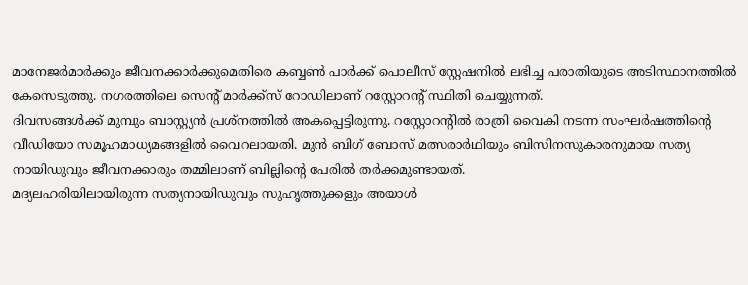മാനേജർമാർക്കും ജീവനക്കാർക്കുമെതിരെ കബ്ബൺ പാർക്ക് പൊലീസ് സ്റ്റേഷനിൽ ലഭിച്ച പരാതിയുടെ അടിസ്ഥാനത്തിൽ കേസെടുത്തു. നഗരത്തിലെ സെന്റ് മാർക്ക്സ് റോഡിലാണ് റസ്റ്റോറന്റ് സ്ഥിതി ചെയ്യുന്നത്.
ദിവസങ്ങൾക്ക് മുമ്പും ബാസ്റ്റ്യൻ പ്രശ്നത്തിൽ അകപ്പെട്ടിരുന്നു. റസ്റ്റോറന്റിൽ രാത്രി വൈകി നടന്ന സംഘർഷത്തിന്റെ വീഡിയോ സമൂഹമാധ്യമങ്ങളിൽ വൈറലായതി. മുൻ ബിഗ് ബോസ് മത്സരാർഥിയും ബിസിനസുകാരനുമായ സത്യ നായിഡുവും ജീവനക്കാരും തമ്മിലാണ് ബില്ലിന്റെ പേരിൽ തർക്കമുണ്ടായത്.
മദ്യലഹരിയിലായിരുന്ന സത്യനായിഡുവും സുഹൃത്തുക്കളും അയാൾ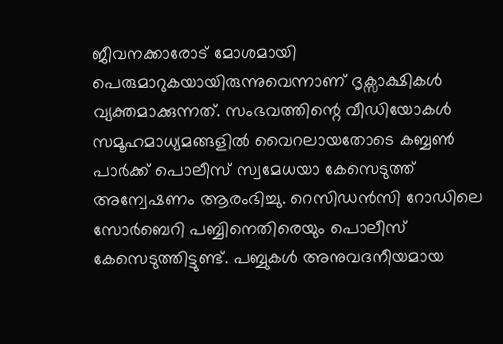ജീവനക്കാരോട് മോശമായി പെരുമാറുകയായിരുന്നുവെന്നാണ് ദൃക്സാക്ഷികൾ വ്യക്തമാക്കുന്നത്. സംഭവത്തിന്റെ വീഡിയോകൾ സമൂഹമാധ്യമങ്ങളിൽ വൈറലായതോടെ കബ്ബൺ പാർക്ക് പൊലീസ് സ്വമേധയാ കേസെടുത്ത് അന്വേഷണം ആരംഭിച്ചു. റെസിഡൻസി റോഡിലെ സോർബെറി പബ്ബിനെതിരെയും പൊലീസ് കേസെടുത്തിട്ടുണ്ട്. പബ്ബുകൾ അനുവദനീയമായ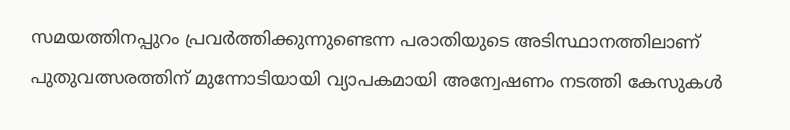സമയത്തിനപ്പുറം പ്രവർത്തിക്കുന്നുണ്ടെന്ന പരാതിയുടെ അടിസ്ഥാനത്തിലാണ് പുതുവത്സരത്തിന് മുന്നോടിയായി വ്യാപകമായി അന്വേഷണം നടത്തി കേസുകൾ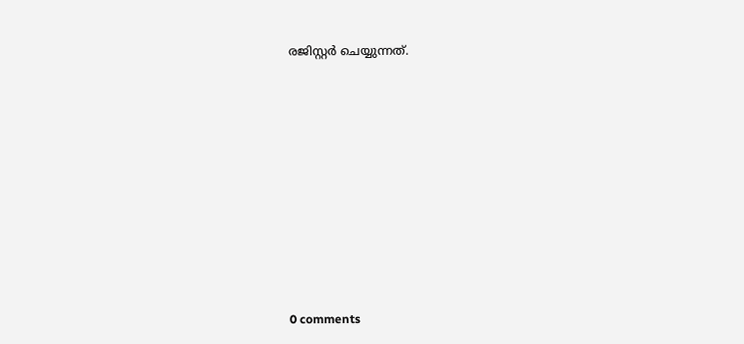രജിസ്റ്റർ ചെയ്യുന്നത്.










0 comments